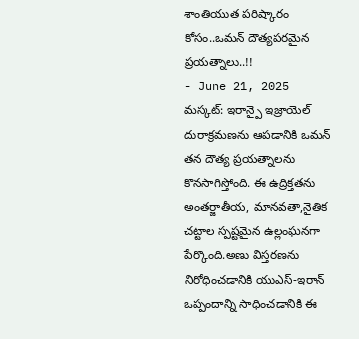శాంతియుత పరిష్కారం కోసం..ఒమన్ దౌత్యపరమైన ప్రయత్నాలు..!!
- June 21, 2025
మస్కట్: ఇరాన్పై ఇజ్రాయెల్ దురాక్రమణను ఆపడానికి ఒమన్ తన దౌత్య ప్రయత్నాలను కొనసాగిస్తోంది. ఈ ఉద్రిక్తతను అంతర్జాతీయ, మానవతా,నైతిక చట్టాల స్పష్టమైన ఉల్లంఘనగా పేర్కొంది.అణు విస్తరణను నిరోధించడానికి యుఎస్-ఇరాన్ ఒప్పందాన్ని సాధించడానికి ఈ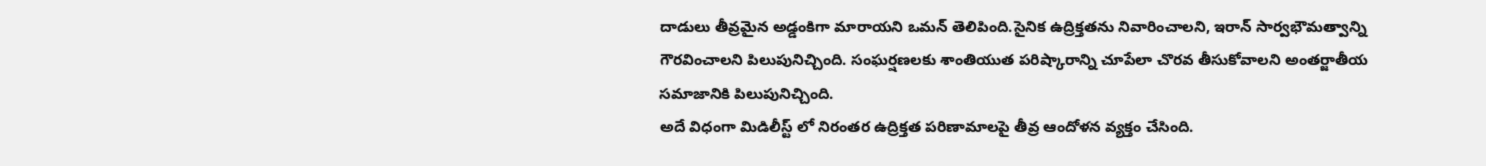దాడులు తీవ్రమైన అడ్డంకిగా మారాయని ఒమన్ తెలిపింది.సైనిక ఉద్రిక్తతను నివారించాలని, ఇరాన్ సార్వభౌమత్వాన్ని గౌరవించాలని పిలుపునిచ్చింది. సంఘర్షణలకు శాంతియుత పరిష్కారాన్ని చూపేలా చొరవ తీసుకోవాలని అంతర్జాతీయ సమాజానికి పిలుపునిచ్చింది.
అదే విధంగా మిడిలీస్ట్ లో నిరంతర ఉద్రిక్తత పరిణామాలపై తీవ్ర ఆందోళన వ్యక్తం చేసింది.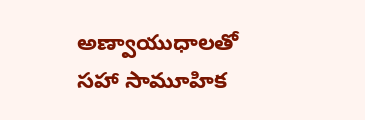అణ్వాయుధాలతో సహా సామూహిక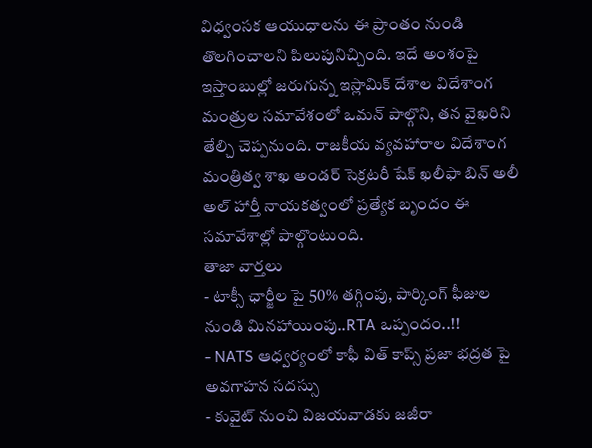విధ్వంసక ఆయుధాలను ఈ ప్రాంతం నుండి తొలగించాలని పిలుపునిచ్చింది. ఇదే అంశంపై ఇస్తాంబుల్లో జరుగున్న ఇస్లామిక్ దేశాల విదేశాంగ మంత్రుల సమావేశంలో ఒమన్ పాల్గొని, తన వైఖరిని తేల్చి చెప్పనుంది. రాజకీయ వ్యవహారాల విదేశాంగ మంత్రిత్వ శాఖ అండర్ సెక్రటరీ షేక్ ఖలీఫా బిన్ అలీ అల్ హార్తీ నాయకత్వంలో ప్రత్యేక బృందం ఈ సమావేశాల్లో పాల్గొంటుంది.
తాజా వార్తలు
- టాక్సీ ఛార్జీల పై 50% తగ్గింపు, పార్కింగ్ ఫీజుల నుండి మినహాయింపు..RTA ఒప్పందం..!!
- NATS ఆధ్వర్యంలో కాఫీ విత్ కాప్స్ ప్రజా భద్రత పై అవగాహన సదస్సు
- కువైట్ నుంచి విజయవాడకు జజీరా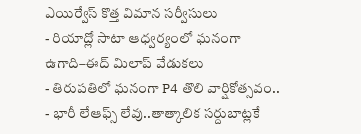ఎయిర్వేస్ కొత్త విమాన సర్వీసులు
- రియాద్లో సాటా ఆధ్వర్యంలో ఘనంగా ఉగాది–ఈద్ మిలాప్ వేడుకలు
- తిరుపతిలో ఘనంగా P4 తొలి వార్షికోత్సవం..
- భారీ లేఆఫ్స్ లేవు..తాత్కాలిక సర్దుబాట్లకే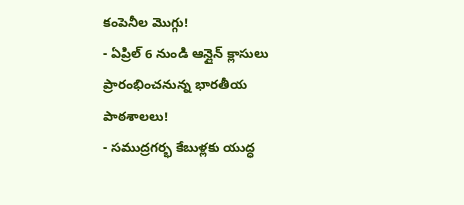కంపెనీల మొగ్గు!
- ఏప్రిల్ 6 నుండి ఆన్లైన్ క్లాసులు ప్రారంభించనున్న భారతీయ పాఠశాలలు!
- సముద్రగర్భ కేబుళ్లకు యుద్ధ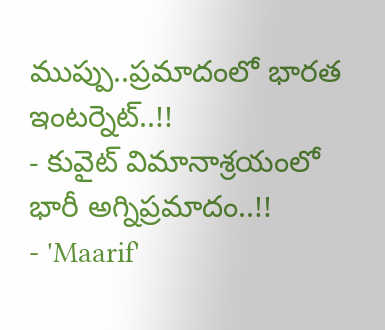ముప్పు..ప్రమాదంలో భారత ఇంటర్నెట్..!!
- కువైట్ విమానాశ్రయంలో భారీ అగ్నిప్రమాదం..!!
- 'Maarif'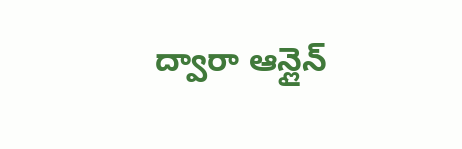ద్వారా ఆన్లైన్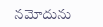నమోదును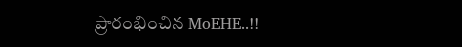ప్రారంభించిన MoEHE..!!